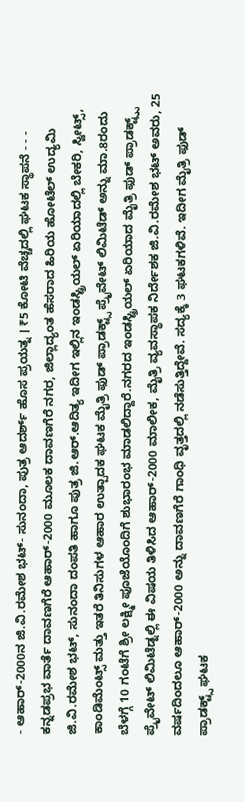- ಆಹಾರ್-2000ನ ಜಿ.ವಿ.ರಮೇಶ ಭಟ್- ಸುನಂದಾ, ಪುತ್ರ ಆದರ್ಶ್ ಹೊಸ ಪ್ರಯತ್ನ । ₹5 ಕೋಟಿ ವೆಚ್ಚದಲ್ಲಿ ಘಟಕ ಸ್ಥಾಪನೆ - - -
ಕನ್ನಡಪ್ರಭ ವಾರ್ತೆ ದಾವಣಗೆರೆ ಆಹಾರ್-2000 ಮೂಲಕ ದಾವಣಗೆರೆ ನಗರ, ಜಿಲ್ಲಾದ್ಯಂತ ಹೆಸರಾದ ಹಿರಿಯ ಹೋಟೆಲ್ ಉದ್ಯಮಿ ಜಿ.ವಿ.ರಮೇಶ ಭಟ್, ಸುನಂದಾ ದಂಪತಿ ಹಾಗೂ ಪುತ್ರ ಜಿ.ಆರ್.ಆದಿತ್ಯ ಇದೀಗ ಇಲ್ಲಿನ ಇಂಡಸ್ಟ್ರಿಯಲ್ ಏರಿಯಾದಲ್ಲಿ ಬೇಕರಿ, ಸ್ವೀಟ್ಸ್, ಕಾಂಡಿಮೆಂಟ್ಸ್ ಮತ್ತು ಇತರೆ ತಿನಿಸುಗಳ ಆಹಾರ ಉತ್ಪಾದಕ ಘಟಕ ಮೈತ್ರಿ ಫುಡ್ ಪ್ರಾಡಕ್ಟ್ಸ್ ಪ್ರೈವೇಟ್ ಲಿಮಿಟೆಡ್ ಅನ್ನು ಮಾ.8ರಂದು ಬೆಳಗ್ಗೆ 10 ಗಂಟೆಗೆ ಶ್ರೀ ಲಕ್ಷ್ಮೀ ಪೂಜೆಯೊಂದಿಗೆ ಶುಭಾರಂಭ ಮಾಡಲಿದ್ದಾರೆ.ನಗರದ ಇಂಡಸ್ಟ್ರಿಯಲ್ ಏರಿಯಾದ ಮೈತ್ರಿ ಫುಡ್ ಪ್ರಾಡಕ್ಟ್ಸ್ಸ್ ಪ್ರೈವೇಟ್ ಲಿಮಿಟೆಡ್ನಲ್ಲಿ ಈ ವಿಷಯ ತಿಳಿಸಿದ ಆಹಾರ್-2000 ಮಾಲೀಕ, ಮೈತ್ರಿ ವ್ಯವಸ್ಥಾಪಕ ನಿರ್ದೇಶಕ ಜಿ.ವಿ.ರಮೇಶ ಭಟ್ ಅವರು, 25 ವರ್ಷದಿಂದಲೂ ಆಹಾರ್-2000 ಅನ್ನು ದಾವಣಗೆರೆ ಗಾಂಧಿ ವೃತ್ತದಲ್ಲಿ ನಡೆಸುತ್ತಿದ್ದೇವೆ. ಸದ್ಯಕ್ಕೆ 3 ಘಟಕಗಳಿವೆ. ಇದೀಗ ಮೈತ್ರಿ ಫುಡ್ ಪ್ರಾಡಕ್ಟ್ಸ್ ಘಟಕ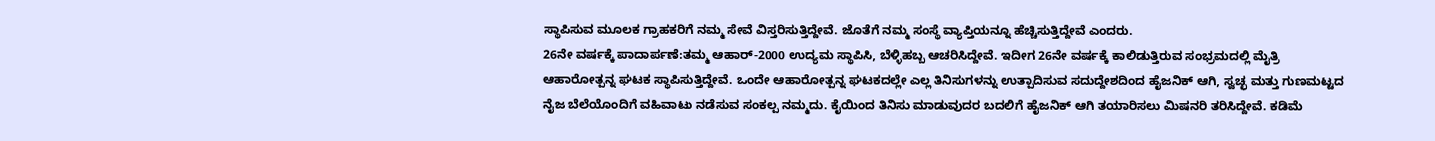ಸ್ಥಾಪಿಸುವ ಮೂಲಕ ಗ್ರಾಹಕರಿಗೆ ನಮ್ಮ ಸೇವೆ ವಿಸ್ತರಿಸುತ್ತಿದ್ದೇವೆ. ಜೊತೆಗೆ ನಮ್ಮ ಸಂಸ್ಥೆ ವ್ಯಾಪ್ತಿಯನ್ನೂ ಹೆಚ್ಚಿಸುತ್ತಿದ್ದೇವೆ ಎಂದರು.
26ನೇ ವರ್ಷಕ್ಕೆ ಪಾದಾರ್ಪಣೆ:ತಮ್ಮ ಆಹಾರ್-2000 ಉದ್ಯಮ ಸ್ಥಾಪಿಸಿ, ಬೆಳ್ಳಿಹಬ್ಬ ಆಚರಿಸಿದ್ದೇವೆ. ಇದೀಗ 26ನೇ ವರ್ಷಕ್ಕೆ ಕಾಲಿಡುತ್ತಿರುವ ಸಂಭ್ರಮದಲ್ಲಿ ಮೈತ್ರಿ ಆಹಾರೋತ್ಪನ್ನ ಘಟಕ ಸ್ಥಾಪಿಸುತ್ತಿದ್ದೇವೆ. ಒಂದೇ ಆಹಾರೋತ್ಪನ್ನ ಘಟಕದಲ್ಲೇ ಎಲ್ಲ ತಿನಿಸುಗಳನ್ನು ಉತ್ಪಾದಿಸುವ ಸದುದ್ದೇಶದಿಂದ ಹೈಜನಿಕ್ ಆಗಿ, ಸ್ವಚ್ಛ ಮತ್ತು ಗುಣಮಟ್ಟದ ನೈಜ ಬೆಲೆಯೊಂದಿಗೆ ವಹಿವಾಟು ನಡೆಸುವ ಸಂಕಲ್ಪ ನಮ್ಮದು. ಕೈಯಿಂದ ತಿನಿಸು ಮಾಡುವುದರ ಬದಲಿಗೆ ಹೈಜನಿಕ್ ಆಗಿ ತಯಾರಿಸಲು ಮಿಷನರಿ ತರಿಸಿದ್ದೇವೆ. ಕಡಿಮೆ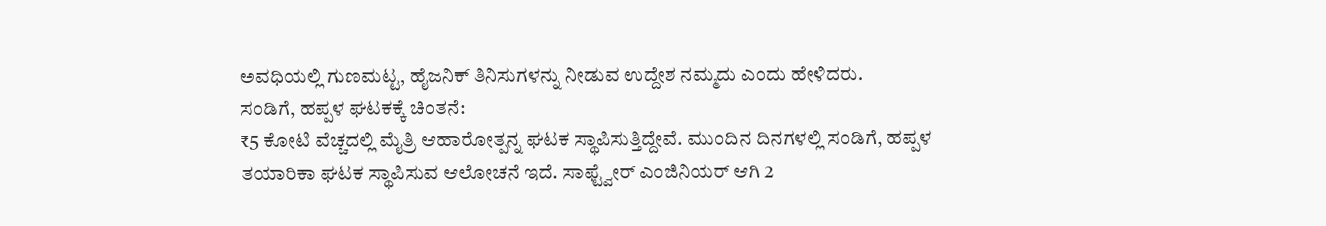ಅವಧಿಯಲ್ಲಿ ಗುಣಮಟ್ಟ, ಹೈಜನಿಕ್ ತಿನಿಸುಗಳನ್ನು ನೀಡುವ ಉದ್ದೇಶ ನಮ್ಮದು ಎಂದು ಹೇಳಿದರು.
ಸಂಡಿಗೆ, ಹಪ್ಪಳ ಘಟಕಕ್ಕೆ ಚಿಂತನೆ:
₹5 ಕೋಟಿ ವೆಚ್ಚದಲ್ಲಿ ಮೈತ್ರಿ ಆಹಾರೋತ್ಪನ್ನ ಘಟಕ ಸ್ಥಾಪಿಸುತ್ತಿದ್ದೇವೆ. ಮುಂದಿನ ದಿನಗಳಲ್ಲಿ ಸಂಡಿಗೆ, ಹಪ್ಪಳ ತಯಾರಿಕಾ ಘಟಕ ಸ್ಥಾಪಿಸುವ ಆಲೋಚನೆ ಇದೆ. ಸಾಫ್ಟ್ವೇರ್ ಎಂಜಿನಿಯರ್ ಆಗಿ 2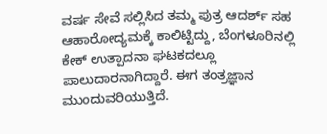ವರ್ಷ ಸೇವೆ ಸಲ್ಲಿಸಿದ ತಮ್ಮ ಪುತ್ರ ಆದರ್ಶ್ ಸಹ ಆಹಾರೋದ್ಯಮಕ್ಕೆ ಕಾಲಿಟ್ಟಿದ್ದು, ಬೆಂಗಳೂರಿನಲ್ಲಿ ಕೇಕ್ ಉತ್ಪಾದನಾ ಘಟಕದಲ್ಲೂ ಪಾಲುದಾರನಾಗಿದ್ದಾರೆ. ಈಗ ತಂತ್ರಜ್ಞಾನ ಮುಂದುವರಿಯುತ್ತಿದೆ.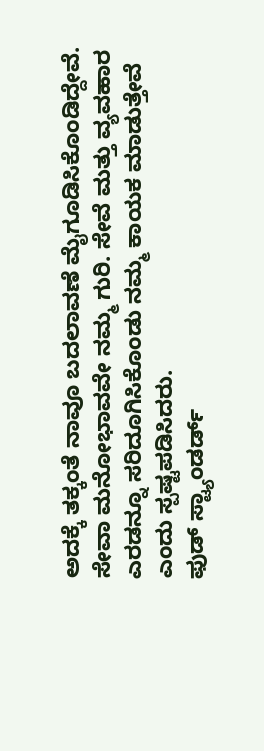ಅದಕ್ಕೆ ತಕ್ಕಂತೆ ನಾವೂ ಬದಲಾವಣೆ ಮೈಗೂಡಿಸಿಕೊಂಡಿದ್ದೇವೆ. ಸೇವಾ ಮನೋಭಾವವೇ ನಮ್ಮ ಗುರಿ. ಸೇವೆ ಮತ್ತು ವ್ಯವಹಾರ ಎರಡನ್ನೂ ಸರಿದೂಗಿಸಿಕೊಂಡು ನಮ್ಮ ಕಾಯಕ ಮಾಡುತ್ತೇವೆ ಎಂದು ಸ್ಪಷ್ಟಪಡಿಸಿದರು.
ಫುಡ್ ಸ್ಟ್ಯಾಂಡರ್ಡ್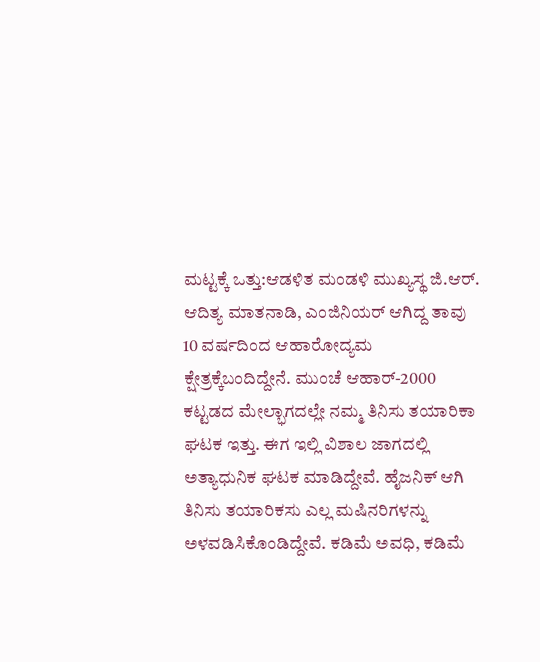ಮಟ್ಟಕ್ಕೆ ಒತ್ತು:ಆಡಳಿತ ಮಂಡಳಿ ಮುಖ್ಯಸ್ಥ ಜಿ.ಆರ್. ಆದಿತ್ಯ ಮಾತನಾಡಿ, ಎಂಜಿನಿಯರ್ ಆಗಿದ್ದ ತಾವು 10 ವರ್ಷದಿಂದ ಆಹಾರೋದ್ಯಮ ಕ್ಷೇತ್ರಕ್ಕೆಬಂದಿದ್ದೇನೆ. ಮುಂಚೆ ಆಹಾರ್-2000 ಕಟ್ಟಡದ ಮೇಲ್ಭಾಗದಲ್ಲೇ ನಮ್ಮ ತಿನಿಸು ತಯಾರಿಕಾ ಘಟಕ ಇತ್ತು. ಈಗ ಇಲ್ಲಿ ವಿಶಾಲ ಜಾಗದಲ್ಲಿ ಅತ್ಯಾಧುನಿಕ ಘಟಕ ಮಾಡಿದ್ದೇವೆ. ಹೈಜನಿಕ್ ಆಗಿ ತಿನಿಸು ತಯಾರಿಕಸು ಎಲ್ಲ ಮಷಿನರಿಗಳನ್ನು ಅಳವಡಿಸಿಕೊಂಡಿದ್ದೇವೆ. ಕಡಿಮೆ ಅವಧಿ, ಕಡಿಮೆ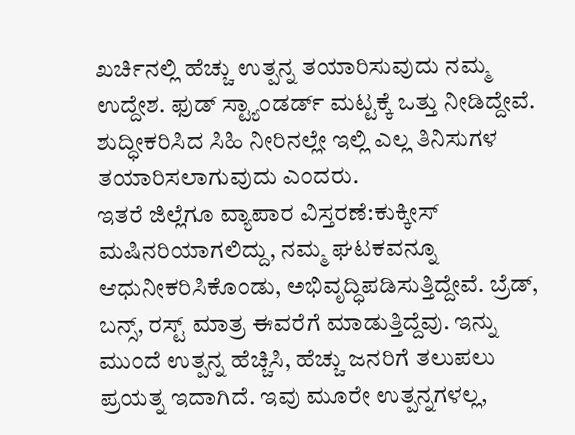ಖರ್ಚಿನಲ್ಲಿ ಹೆಚ್ಚು ಉತ್ಪನ್ನ ತಯಾರಿಸುವುದು ನಮ್ಮ ಉದ್ದೇಶ. ಫುಡ್ ಸ್ಟ್ಯಾಂಡರ್ಡ್ ಮಟ್ಟಕ್ಕೆ ಒತ್ತು ನೀಡಿದ್ದೇವೆ. ಶುದ್ಧೀಕರಿಸಿದ ಸಿಹಿ ನೀರಿನಲ್ಲೇ ಇಲ್ಲಿ ಎಲ್ಲ ತಿನಿಸುಗಳ ತಯಾರಿಸಲಾಗುವುದು ಎಂದರು.
ಇತರೆ ಜಿಲ್ಲೆಗೂ ವ್ಯಾಪಾರ ವಿಸ್ತರಣೆ:ಕುಕ್ಕೀಸ್ ಮಷಿನರಿಯಾಗಲಿದ್ದು, ನಮ್ಮ ಘಟಕವನ್ನೂ ಆಧುನೀಕರಿಸಿಕೊಂಡು, ಅಭಿವೃದ್ಧಿಪಡಿಸುತ್ತಿದ್ದೇವೆ. ಬ್ರೆಡ್, ಬನ್ಸ್, ರಸ್ಟ್ ಮಾತ್ರ ಈವರೆಗೆ ಮಾಡುತ್ತಿದ್ದೆವು. ಇನ್ನು ಮುಂದೆ ಉತ್ಪನ್ನ ಹೆಚ್ಚಿಸಿ, ಹೆಚ್ಚು ಜನರಿಗೆ ತಲುಪಲು ಪ್ರಯತ್ನ ಇದಾಗಿದೆ. ಇವು ಮೂರೇ ಉತ್ಪನ್ನಗಳಲ್ಲ,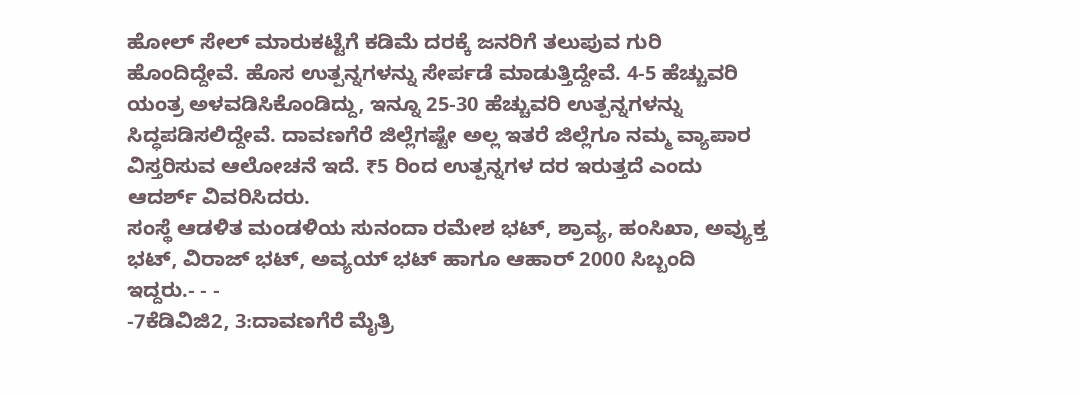ಹೋಲ್ ಸೇಲ್ ಮಾರುಕಟ್ಟೆಗೆ ಕಡಿಮೆ ದರಕ್ಕೆ ಜನರಿಗೆ ತಲುಪುವ ಗುರಿ ಹೊಂದಿದ್ದೇವೆ. ಹೊಸ ಉತ್ಪನ್ನಗಳನ್ನು ಸೇರ್ಪಡೆ ಮಾಡುತ್ತಿದ್ದೇವೆ. 4-5 ಹೆಚ್ಚುವರಿ ಯಂತ್ರ ಅಳವಡಿಸಿಕೊಂಡಿದ್ದು, ಇನ್ನೂ 25-30 ಹೆಚ್ಚುವರಿ ಉತ್ಪನ್ನಗಳನ್ನು ಸಿದ್ಧಪಡಿಸಲಿದ್ದೇವೆ. ದಾವಣಗೆರೆ ಜಿಲ್ಲೆಗಷ್ಟೇ ಅಲ್ಲ ಇತರೆ ಜಿಲ್ಲೆಗೂ ನಮ್ಮ ವ್ಯಾಪಾರ ವಿಸ್ತರಿಸುವ ಆಲೋಚನೆ ಇದೆ. ₹5 ರಿಂದ ಉತ್ಪನ್ನಗಳ ದರ ಇರುತ್ತದೆ ಎಂದು ಆದರ್ಶ್ ವಿವರಿಸಿದರು.
ಸಂಸ್ಥೆ ಆಡಳಿತ ಮಂಡಳಿಯ ಸುನಂದಾ ರಮೇಶ ಭಟ್, ಶ್ರಾವ್ಯ, ಹಂಸಿಖಾ, ಅವ್ಯುಕ್ತ ಭಟ್, ವಿರಾಜ್ ಭಟ್, ಅವ್ಯಯ್ ಭಟ್ ಹಾಗೂ ಆಹಾರ್ 2000 ಸಿಬ್ಬಂದಿ ಇದ್ದರು.- - -
-7ಕೆಡಿವಿಜಿ2, 3:ದಾವಣಗೆರೆ ಮೈತ್ರಿ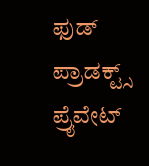ಫುಡ್ ಪ್ರಾಡಕ್ಟ್ಸ್ ಪ್ರೈವೇಟ್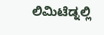ಲಿಮಿಟೆಡ್ನಲ್ಲಿ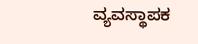ವ್ಯವಸ್ಥಾಪಕ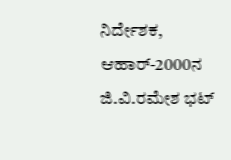ನಿರ್ದೇಶಕ, ಆಹಾರ್-2000ನ ಜಿ.ವಿ.ರಮೇಶ ಭಟ್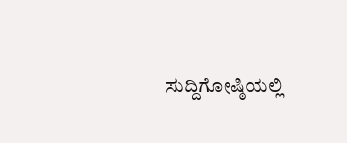ಸುದ್ದಿಗೋಷ್ಠಿಯಲ್ಲಿ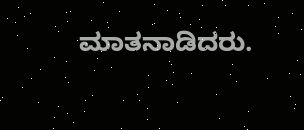ಮಾತನಾಡಿದರು.